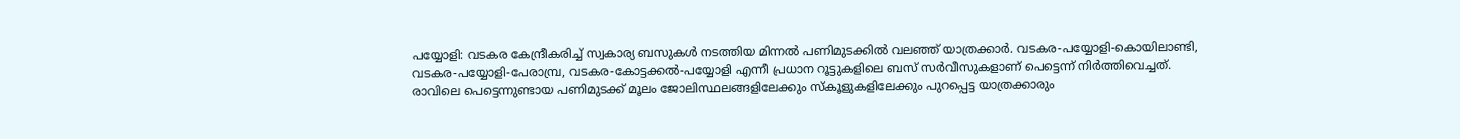പയ്യോളി: വടകര കേന്ദ്രീകരിച്ച് സ്വകാര്യ ബസുകൾ നടത്തിയ മിന്നൽ പണിമുടക്കിൽ വലഞ്ഞ് യാത്രക്കാർ. വടകര-പയ്യോളി-കൊയിലാണ്ടി, വടകര-പയ്യോളി-പേരാമ്പ്ര, വടകര-കോട്ടക്കൽ-പയ്യോളി എന്നീ പ്രധാന റൂട്ടുകളിലെ ബസ് സർവീസുകളാണ് പെട്ടെന്ന് നിർത്തിവെച്ചത്. രാവിലെ പെട്ടെന്നുണ്ടായ പണിമുടക്ക് മൂലം ജോലിസ്ഥലങ്ങളിലേക്കും സ്കൂളുകളിലേക്കും പുറപ്പെട്ട യാത്രക്കാരും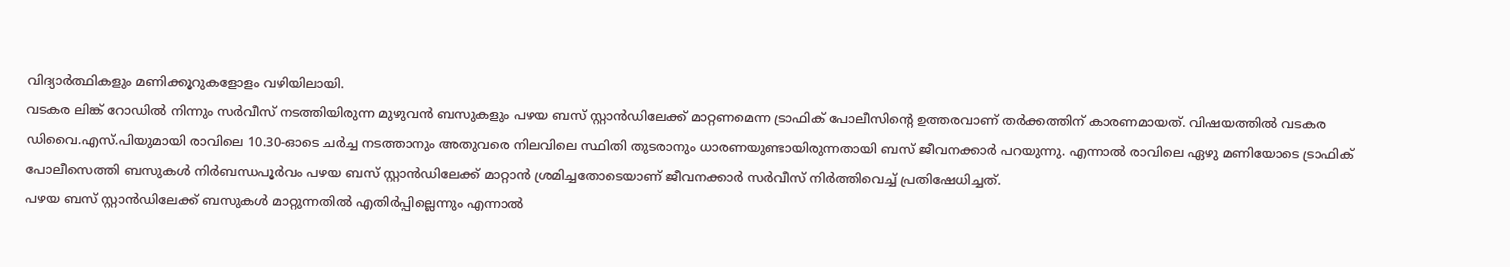വിദ്യാർത്ഥികളും മണിക്കൂറുകളോളം വഴിയിലായി.
വടകര ലിങ്ക് റോഡിൽ നിന്നും സർവീസ് നടത്തിയിരുന്ന മുഴുവൻ ബസുകളും പഴയ ബസ് സ്റ്റാൻഡിലേക്ക് മാറ്റണമെന്ന ട്രാഫിക് പോലീസിന്റെ ഉത്തരവാണ് തർക്കത്തിന് കാരണമായത്. വിഷയത്തിൽ വടകര ഡിവൈ.എസ്.പിയുമായി രാവിലെ 10.30-ഓടെ ചർച്ച നടത്താനും അതുവരെ നിലവിലെ സ്ഥിതി തുടരാനും ധാരണയുണ്ടായിരുന്നതായി ബസ് ജീവനക്കാർ പറയുന്നു. എന്നാൽ രാവിലെ ഏഴു മണിയോടെ ട്രാഫിക് പോലീസെത്തി ബസുകൾ നിർബന്ധപൂർവം പഴയ ബസ് സ്റ്റാൻഡിലേക്ക് മാറ്റാൻ ശ്രമിച്ചതോടെയാണ് ജീവനക്കാർ സർവീസ് നിർത്തിവെച്ച് പ്രതിഷേധിച്ചത്.
പഴയ ബസ് സ്റ്റാൻഡിലേക്ക് ബസുകൾ മാറ്റുന്നതിൽ എതിർപ്പില്ലെന്നും എന്നാൽ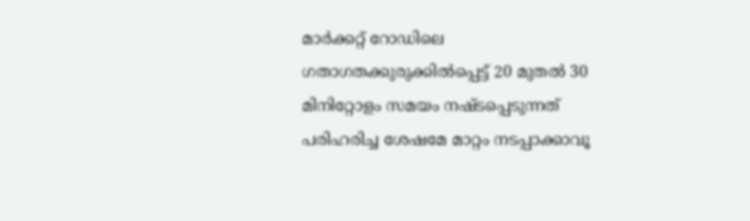മാർക്കറ്റ് റോഡിലെ ഗതാഗതക്കുരുക്കിൽപ്പെട്ട് 20 മുതൽ 30 മിനിറ്റോളം സമയം നഷ്ടപ്പെടുന്നത് പരിഹരിച്ച ശേഷമേ മാറ്റം നടപ്പാക്കാവൂ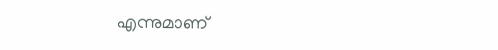എന്നുമാണ്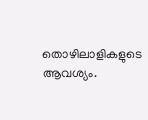തൊഴിലാളികളുടെ ആവശ്യം.